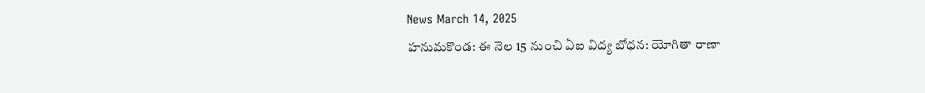News March 14, 2025
హనుమకొండ: ఈ నెల 15 నుంచి ఏఐ విద్య బోధన: యోగితా రాణా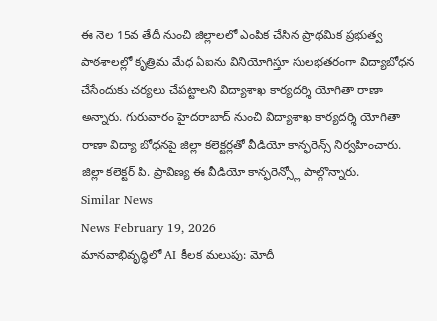ఈ నెల 15వ తేదీ నుంచి జిల్లాలలో ఎంపిక చేసిన ప్రాథమిక ప్రభుత్వ పాఠశాలల్లో కృత్రిమ మేధ ఏఐను వినియోగిస్తూ సులభతరంగా విద్యాబోధన చేసేందుకు చర్యలు చేపట్టాలని విద్యాశాఖ కార్యదర్శి యోగితా రాణా అన్నారు. గురువారం హైదరాబాద్ నుంచి విద్యాశాఖ కార్యదర్శి యోగితా రాణా విద్యా బోధనపై జిల్లా కలెక్టర్లతో వీడియో కాన్ఫరెన్స్ నిర్వహించారు. జిల్లా కలెక్టర్ పి. ప్రావిణ్య ఈ వీడియో కాన్ఫరెన్స్లో పాల్గొన్నారు.
Similar News
News February 19, 2026
మానవాభివృద్ధిలో AI కీలక మలుపు: మోదీ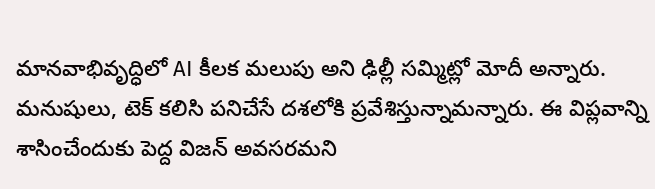మానవాభివృద్ధిలో AI కీలక మలుపు అని ఢిల్లీ సమ్మిట్లో మోదీ అన్నారు. మనుషులు, టెక్ కలిసి పనిచేసే దశలోకి ప్రవేశిస్తున్నామన్నారు. ఈ విప్లవాన్ని శాసించేందుకు పెద్ద విజన్ అవసరమని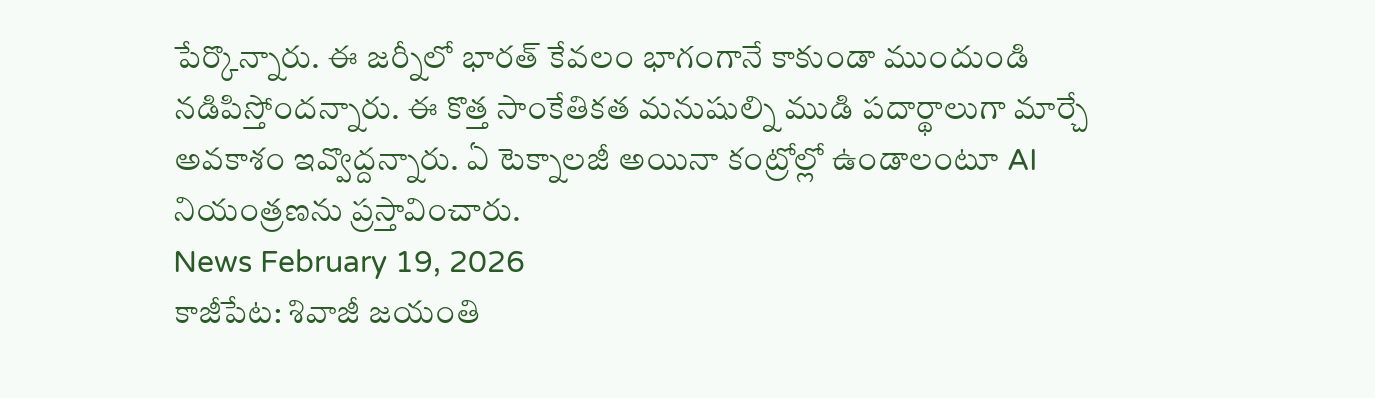పేర్కొన్నారు. ఈ జర్నీలో భారత్ కేవలం భాగంగానే కాకుండా ముందుండి నడిపిస్తోందన్నారు. ఈ కొత్త సాంకేతికత మనుషుల్ని ముడి పదార్థాలుగా మార్చే అవకాశం ఇవ్వొద్దన్నారు. ఏ టెక్నాలజీ అయినా కంట్రోల్లో ఉండాలంటూ AI నియంత్రణను ప్రస్తావించారు.
News February 19, 2026
కాజీపేట: శివాజీ జయంతి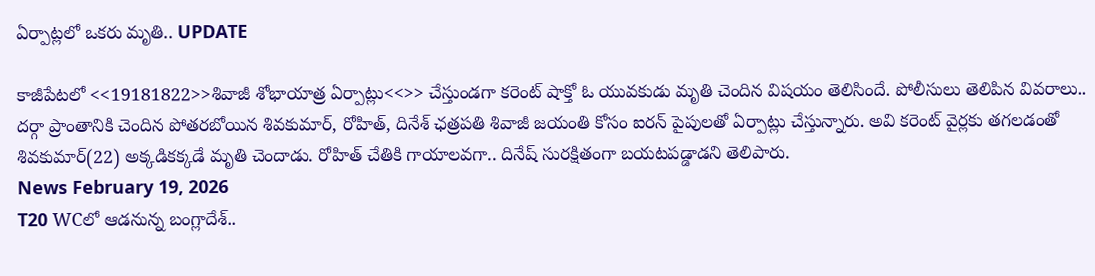ఏర్పాట్లలో ఒకరు మృతి.. UPDATE

కాజీపేటలో <<19181822>>శివాజీ శోభాయాత్ర ఏర్పాట్లు<<>> చేస్తుండగా కరెంట్ షాక్తో ఓ యువకుడు మృతి చెందిన విషయం తెలిసిందే. పోలీసులు తెలిపిన వివరాలు.. దర్గా ప్రాంతానికి చెందిన పోతరబోయిన శివకుమార్, రోహిత్, దినేశ్ ఛత్రపతి శివాజీ జయంతి కోసం ఐరన్ పైపులతో ఏర్పాట్లు చేస్తున్నారు. అవి కరెంట్ వైర్లకు తగలడంతో శివకుమార్(22) అక్కడికక్కడే మృతి చెందాడు. రోహిత్ చేతికి గాయాలవగా.. దినేష్ సురక్షితంగా బయటపడ్డాడని తెలిపారు.
News February 19, 2026
T20 WCలో ఆడనున్న బంగ్లాదేశ్..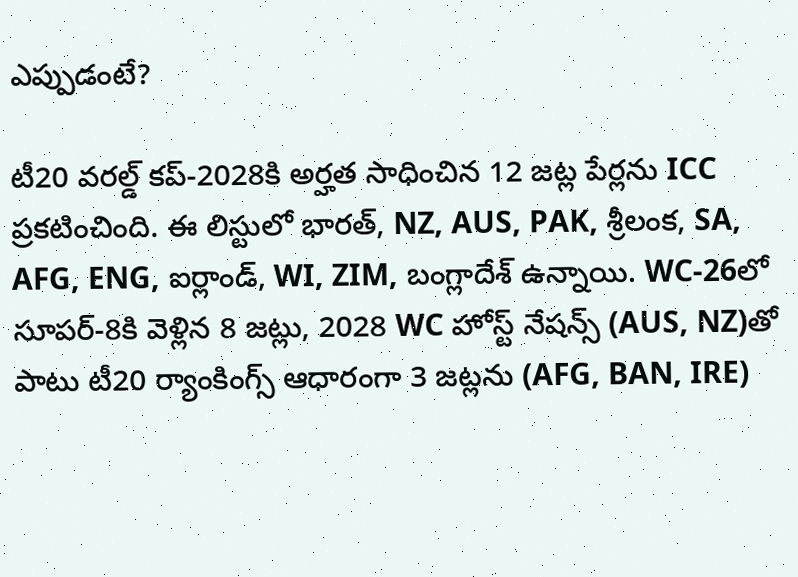ఎప్పుడంటే?

టీ20 వరల్డ్ కప్-2028కి అర్హత సాధించిన 12 జట్ల పేర్లను ICC ప్రకటించింది. ఈ లిస్టులో భారత్, NZ, AUS, PAK, శ్రీలంక, SA, AFG, ENG, ఐర్లాండ్, WI, ZIM, బంగ్లాదేశ్ ఉన్నాయి. WC-26లో సూపర్-8కి వెళ్లిన 8 జట్లు, 2028 WC హోస్ట్ నేషన్స్ (AUS, NZ)తో పాటు టీ20 ర్యాంకింగ్స్ ఆధారంగా 3 జట్లను (AFG, BAN, IRE)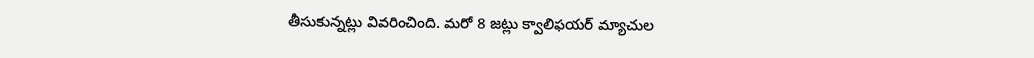తీసుకున్నట్లు వివరించింది. మరో 8 జట్లు క్వాలిఫయర్ మ్యాచుల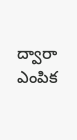ద్వారా ఎంపిక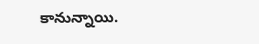కానున్నాయి.